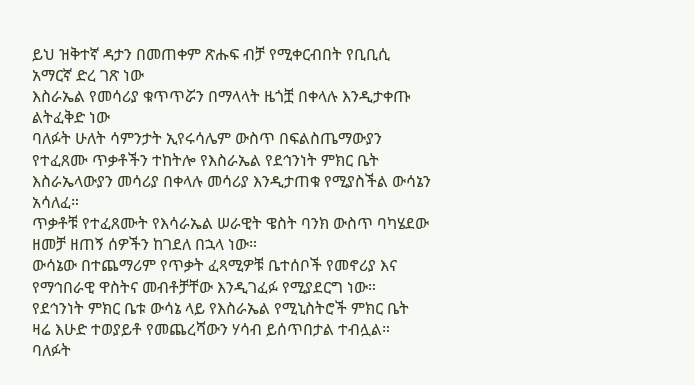ይህ ዝቅተኛ ዳታን በመጠቀም ጽሑፍ ብቻ የሚቀርብበት የቢቢሲ አማርኛ ድረ ገጽ ነው
እስራኤል የመሳሪያ ቁጥጥሯን በማላላት ዜጎቿ በቀላሉ እንዲታቀጡ ልትፈቅድ ነው
ባለፉት ሁለት ሳምንታት ኢየሩሳሌም ውስጥ በፍልስጤማውያን የተፈጸሙ ጥቃቶችን ተከትሎ የእስራኤል የደኅንነት ምክር ቤት እስራኤላውያን መሳሪያ በቀላሉ መሳሪያ እንዲታጠቁ የሚያስችል ውሳኔን አሳለፈ።
ጥቃቶቹ የተፈጸሙት የእሳራኤል ሠራዊት ዌስት ባንክ ውስጥ ባካሄደው ዘመቻ ዘጠኝ ሰዎችን ከገደለ በኋላ ነው።
ውሳኔው በተጨማሪም የጥቃት ፈጻሚዎቹ ቤተሰቦች የመኖሪያ እና የማኅበራዊ ዋስትና መብቶቻቸው እንዲገፈፉ የሚያደርግ ነው።
የደኅንነት ምክር ቤቱ ውሳኔ ላይ የእስራኤል የሚኒስትሮች ምክር ቤት ዛሬ እሁድ ተወያይቶ የመጨረሻውን ሃሳብ ይሰጥበታል ተብሏል።
ባለፉት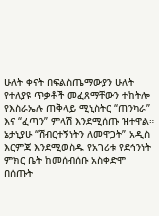ሁለት ቀናት በፍልስጤማውያን ሁለት የተለያዩ ጥቃቶች መፈጸማቸውን ተከትሎ የእስራኤሉ ጠቅላይ ሚኒስትር “ጠንካራ” እና “ፈጣን” ምላሽ እንደሚሰጡ ዝተዋል።
ኔታኒያሁ “ሽብርተኝነትን ለመዋጋት” አዲስ እርምጃ እንደሚወስዱ የአገሪቱ የደኅንነት ምክር ቤት ከመሰብሰቡ አስቀድሞ በሰጡት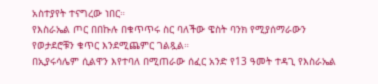አስተያየት ተናግረው ነበር።
የእስራኤል ጦር በበኩሉ በቁጥጥሩ ስር ባለችው ዌስት ባንክ የሚያሰማራውን የወታደሮቹን ቁጥር እንደሚጨምር ገልጿል።
በኢያሩሳሌም ሲልዋን እየተባለ በሚጠራው ሰፈር አንድ የ13 ዓመት ተዳጊ የእስራኤል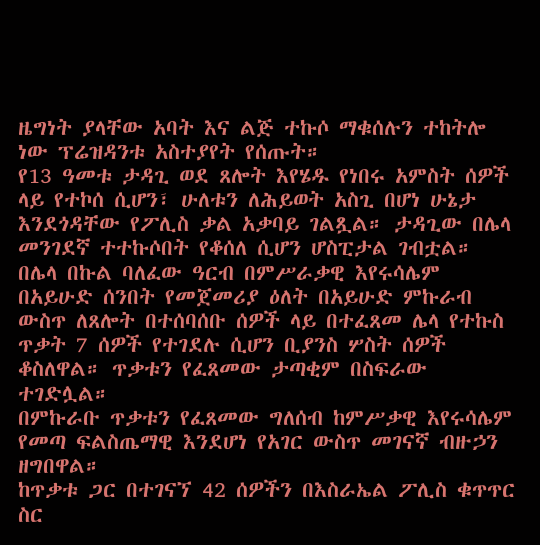ዜግነት ያላቸው አባት እና ልጅ ተኩሶ ማቁሰሉን ተከትሎ ነው ፕሬዝዳንቱ አስተያየት የሰጡት።
የ13 ዓመቱ ታዳጊ ወደ ጸሎት እየሄዱ የነበሩ አምስት ሰዎች ላይ የተኮሰ ሲሆን፣ ሁለቱን ለሕይወት አስጊ በሆነ ሁኔታ እንደጎዳቸው የፖሊስ ቃል አቃባይ ገልጿል። ታዳጊው በሌላ መንገደኛ ተተኩሶበት የቆሰለ ሲሆን ሆስፒታል ገብቷል።
በሌላ በኩል ባለፈው ዓርብ በምሥራቃዊ እየሩሳሌም በአይሁድ ሰንበት የመጀመሪያ ዕለት በአይሁድ ምኩራብ ውስጥ ለጸሎት በተሰባሰቡ ሰዎች ላይ በተፈጸመ ሌላ የተኩስ ጥቃት 7 ሰዎች የተገደሉ ሲሆን ቢያንስ ሦስት ሰዎች ቆስለዋል። ጥቃቱን የፈጸመው ታጣቂም በስፍራው ተገድሏል።
በምኩራቡ ጥቃቱን የፈጸመው ግለሰብ ከምሥቃዊ እየሩሳሌም የመጣ ፍልስጤማዊ እንደሆነ የአገር ውስጥ መገናኛ ብዙኃን ዘግበዋል።
ከጥቃቱ ጋር በተገናኘ 42 ሰዎችን በእስራኤል ፖሊስ ቁጥጥር ስር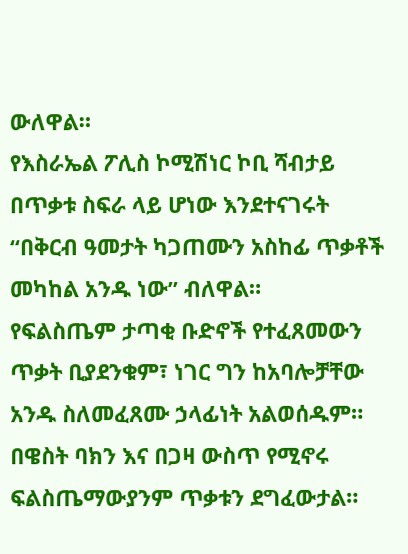ውለዋል።
የእስራኤል ፖሊስ ኮሚሽነር ኮቢ ሻብታይ በጥቃቱ ስፍራ ላይ ሆነው እንደተናገሩት “በቅርብ ዓመታት ካጋጠሙን አስከፊ ጥቃቶች መካከል አንዱ ነው” ብለዋል።
የፍልስጤም ታጣቂ ቡድኖች የተፈጸመውን ጥቃት ቢያደንቁም፣ ነገር ግን ከአባሎቻቸው አንዱ ስለመፈጸሙ ኃላፊነት አልወሰዱም። በዌስት ባክን እና በጋዛ ውስጥ የሚኖሩ ፍልስጤማውያንም ጥቃቱን ደግፈውታል።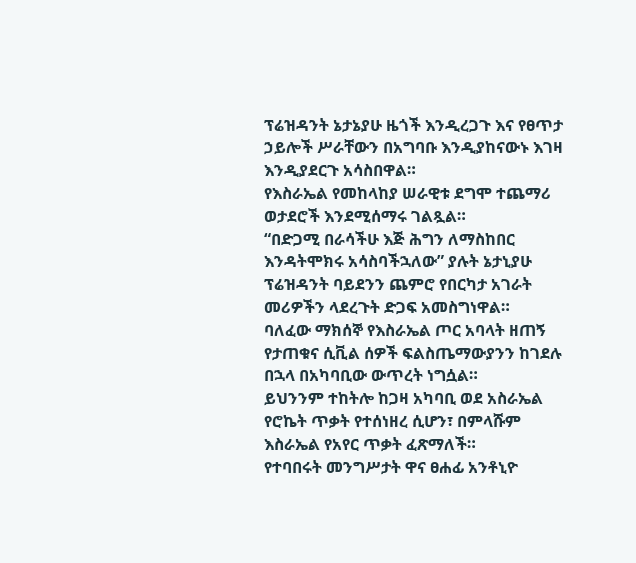ፕሬዝዳንት ኔታኔያሁ ዜጎች እንዲረጋጉ እና የፀጥታ ኃይሎች ሥራቸውን በአግባቡ እንዲያከናውኑ እገዛ እንዲያደርጉ አሳስበዋል።
የእስራኤል የመከላከያ ሠራዊቱ ደግሞ ተጨማሪ ወታደሮች እንደሚሰማሩ ገልጿል።
“በድጋሚ በራሳችሁ እጅ ሕግን ለማስከበር እንዳትሞክሩ አሳስባችኋለው” ያሉት ኔታኒያሁ ፕሬዝዳንት ባይደንን ጨምሮ የበርካታ አገራት መሪዎችን ላደረጉት ድጋፍ አመስግነዋል።
ባለፈው ማክሰኞ የእስራኤል ጦር አባላት ዘጠኝ የታጠቁና ሲቪል ሰዎች ፍልስጤማውያንን ከገደሉ በኋላ በአካባቢው ውጥረት ነግሷል።
ይህንንም ተከትሎ ከጋዛ አካባቢ ወደ አስራኤል የሮኬት ጥቃት የተሰነዘረ ሲሆን፣ በምላሹም እስራኤል የአየር ጥቃት ፈጽማለች።
የተባበሩት መንግሥታት ዋና ፀሐፊ አንቶኒዮ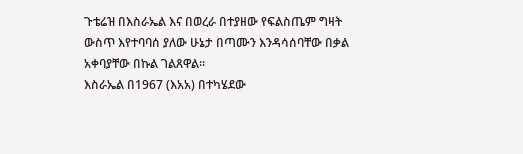ጉቴሬዝ በእስራኤል እና በወረራ በተያዘው የፍልስጤም ግዛት ውስጥ እየተባባሰ ያለው ሁኔታ በጣሙን እንዳሳሰባቸው በቃል አቀባያቸው በኩል ገልጸዋል።
እስራኤል በ1967 (እአአ) በተካሄደው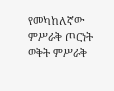የመካከለኛው ምሥራቅ ጦርነት ወቅት ምሥራቅ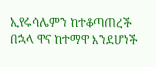ኢየሩሳሌምን ከተቆጣጠረች በኋላ ዋና ከተማዋ እንደሆነች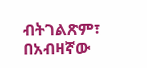ብትገልጽም፣ በአብዛኛው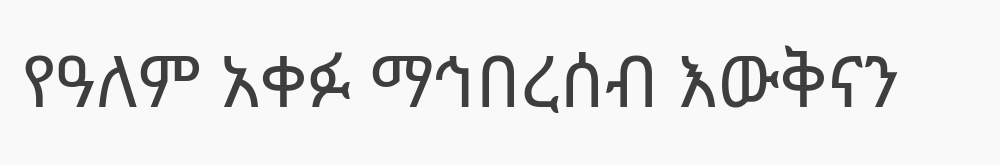የዓለም አቀፉ ማኅበረሰብ እውቅናን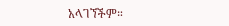አላገኘችም።